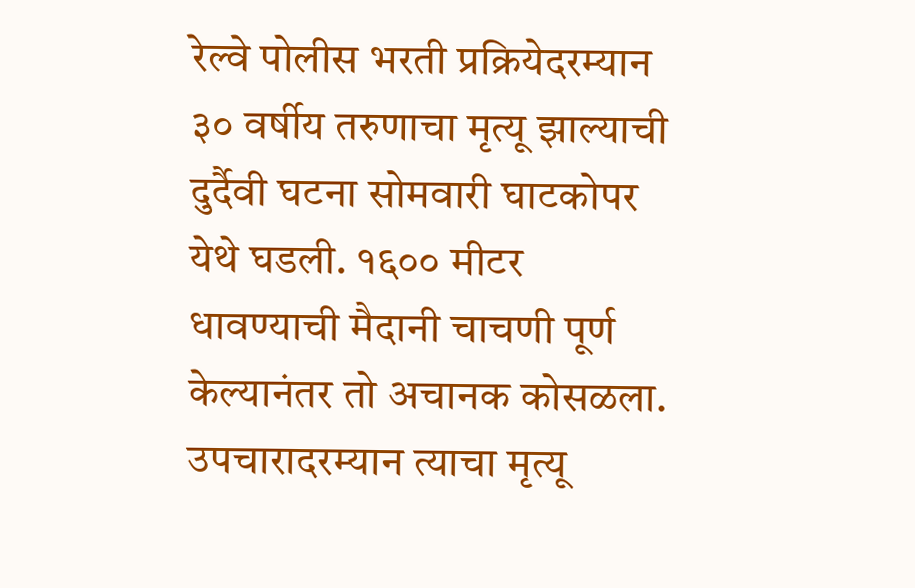रेल्वे पोलीस भरती प्रक्रियेदरम्यान ३० वर्षीय तरुणाचा मृत्यू झाल्याची दुर्दैवी घटना सोमवारी घाटकोपर येथे घडली. १६०० मीटर धावण्याची मैदानी चाचणी पूर्ण केल्यानंतर तो अचानक कोसळला. उपचारादरम्यान त्याचा मृत्यू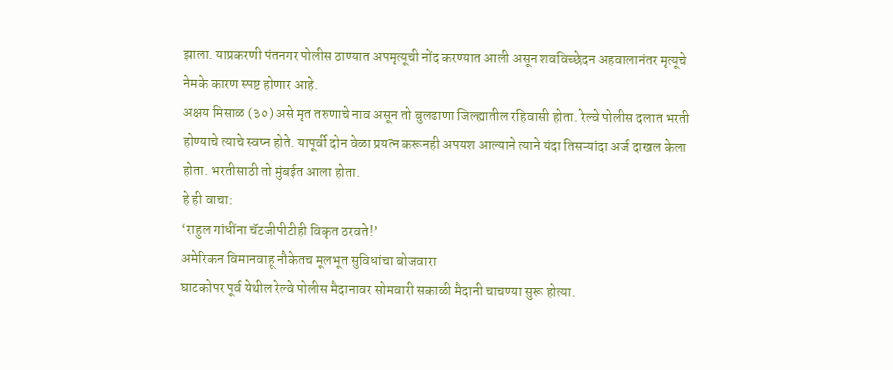झाला. याप्रकरणी पंतनगर पोलीस ठाण्यात अपमृत्यूची नोंद करण्यात आली असून शवविच्छेदन अहवालानंतर मृत्यूचे नेमके कारण स्पष्ट होणार आहे.
अक्षय मिसाळ (३०) असे मृत तरुणाचे नाव असून तो बुलढाणा जिल्ह्यातील रहिवासी होता. रेल्वे पोलीस दलात भरती होण्याचे त्याचे स्वप्न होते. यापूर्वी दोन वेळा प्रयत्न करूनही अपयश आल्याने त्याने यंदा तिसऱ्यांदा अर्ज दाखल केला होता. भरतीसाठी तो मुंबईत आला होता.
हे ही वाचा:
‘राहुल गांधींना चॅटजीपीटीही विकृत ठरवते!’
अमेरिकन विमानवाहू नौकेतच मूलभूत सुविधांचा बोजवारा
घाटकोपर पूर्व येथील रेल्वे पोलीस मैदानावर सोमवारी सकाळी मैदानी चाचण्या सुरू होत्या.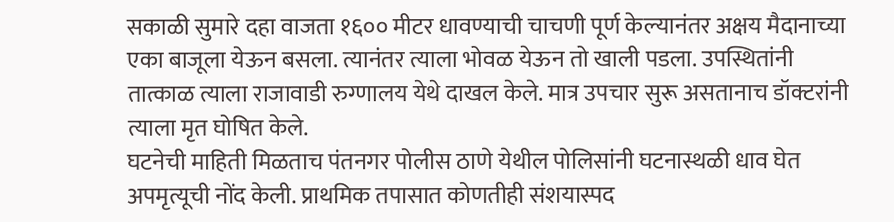सकाळी सुमारे दहा वाजता १६०० मीटर धावण्याची चाचणी पूर्ण केल्यानंतर अक्षय मैदानाच्या एका बाजूला येऊन बसला. त्यानंतर त्याला भोवळ येऊन तो खाली पडला. उपस्थितांनी तात्काळ त्याला राजावाडी रुग्णालय येथे दाखल केले. मात्र उपचार सुरू असतानाच डॉक्टरांनी त्याला मृत घोषित केले.
घटनेची माहिती मिळताच पंतनगर पोलीस ठाणे येथील पोलिसांनी घटनास्थळी धाव घेत अपमृत्यूची नोंद केली. प्राथमिक तपासात कोणतीही संशयास्पद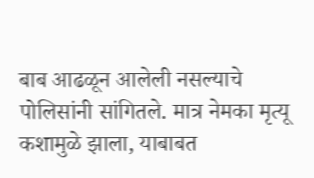बाब आढळून आलेली नसल्याचे पोलिसांनी सांगितले. मात्र नेमका मृत्यू कशामुळे झाला, याबाबत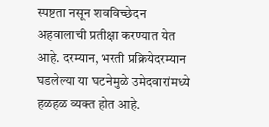स्पष्टता नसून शवविच्छेदन अहवालाची प्रतीक्षा करण्यात येत आहे. दरम्यान, भरती प्रक्रियेदरम्यान घडलेल्या या घटनेमुळे उमेदवारांमध्ये हळहळ व्यक्त होत आहे.